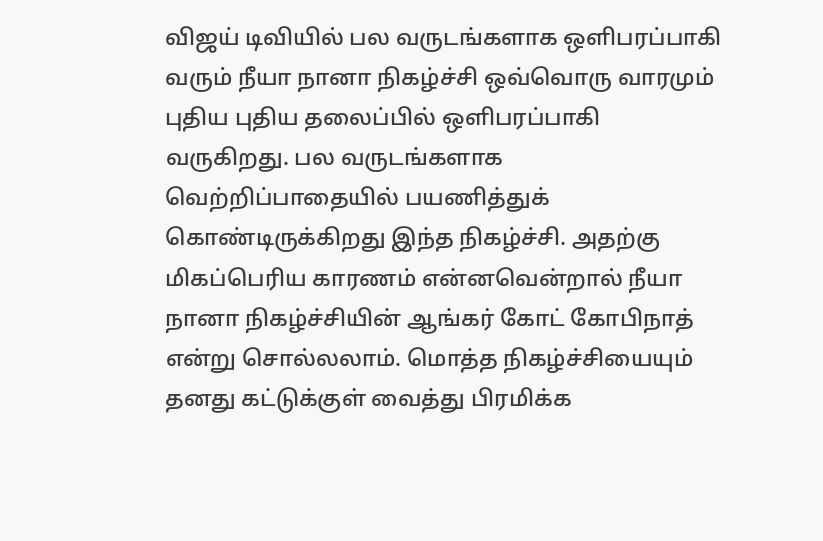விஜய் டிவியில் பல வருடங்களாக ஒளிபரப்பாகி வரும் நீயா நானா நிகழ்ச்சி ஒவ்வொரு வாரமும் புதிய புதிய தலைப்பில் ஒளிபரப்பாகி வருகிறது. பல வருடங்களாக வெற்றிப்பாதையில் பயணித்துக் கொண்டிருக்கிறது இந்த நிகழ்ச்சி. அதற்கு மிகப்பெரிய காரணம் என்னவென்றால் நீயா நானா நிகழ்ச்சியின் ஆங்கர் கோட் கோபிநாத் என்று சொல்லலாம். மொத்த நிகழ்ச்சியையும் தனது கட்டுக்குள் வைத்து பிரமிக்க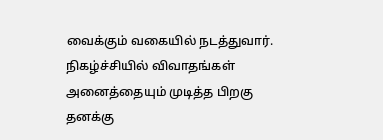வைக்கும் வகையில் நடத்துவார். நிகழ்ச்சியில் விவாதங்கள் அனைத்தையும் முடித்த பிறகு தனக்கு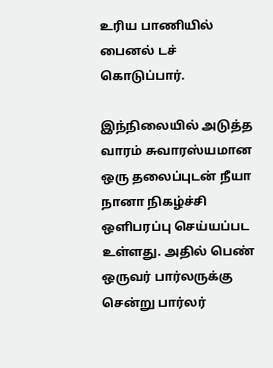உரிய பாணியில் பைனல் டச் கொடுப்பார்.

இந்நிலையில் அடுத்த வாரம் சுவாரஸ்யமான ஒரு தலைப்புடன் நீயா நானா நிகழ்ச்சி ஒளிபரப்பு செய்யப்பட உள்ளது. அதில் பெண் ஒருவர் பார்லருக்கு சென்று பார்லர்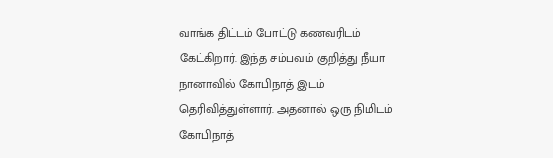வாங்க திட்டம் போட்டு கணவரிடம் கேட்கிறார். இந்த சம்பவம் குறித்து நீயா நானாவில் கோபிநாத் இடம் தெரிவித்துள்ளார். அதனால் ஒரு நிமிடம் கோபிநாத்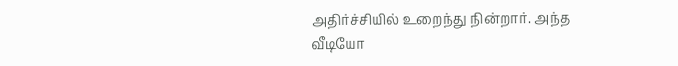அதிர்ச்சியில் உறைந்து நின்றார். அந்த வீடியோ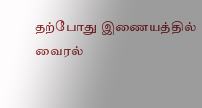தற்போது இணையத்தில் வைரல்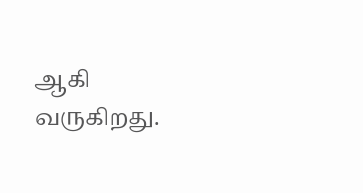ஆகி வருகிறது.